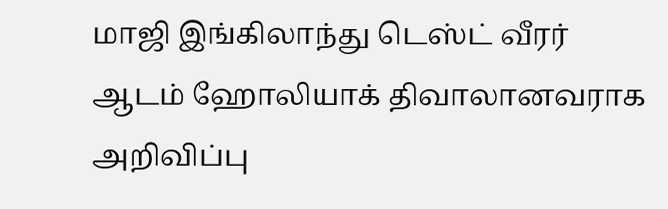மாஜி இங்கிலாந்து டெஸ்ட் வீரர் ஆடம் ஹோலியாக் திவாலானவராக அறிவிப்பு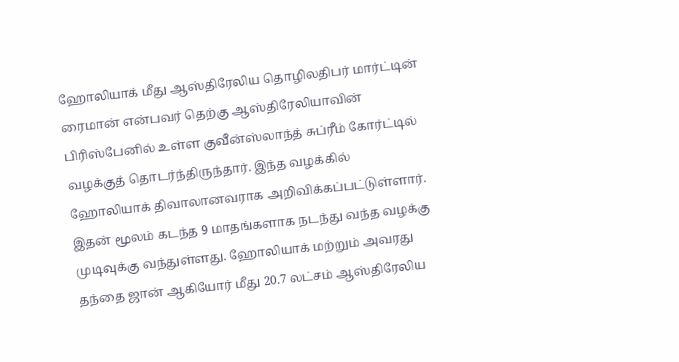ஹோலியாக் மீது ஆஸ்திரேலிய தொழிலதிபர் மார்ட்டின் ரைமான் என்பவர் தெற்கு ஆஸ்திரேலியாவின் பிரிஸ்பேனில் உள்ள குவீன்ஸ்லாந்த் சுப்ரீம் கோர்ட்டில் வழக்குத் தொடர்ந்திருந்தார். இந்த வழக்கில் ஹோலியாக் திவாலானவராக அறிவிக்கப்பட்டுள்ளார்.
இதன் மூலம் கடந்த 9 மாதங்களாக நடந்து வந்த வழக்கு முடிவுக்கு வந்துள்ளது. ஹோலியாக் மற்றும் அவரது தந்தை ஜான் ஆகியோர் மீது 20.7 லட்சம் ஆஸ்திரேலிய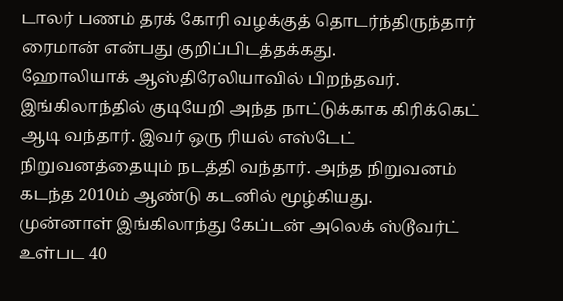டாலர் பணம் தரக் கோரி வழக்குத் தொடர்ந்திருந்தார் ரைமான் என்பது குறிப்பிடத்தக்கது.
ஹோலியாக் ஆஸ்திரேலியாவில் பிறந்தவர். இங்கிலாந்தில் குடியேறி அந்த நாட்டுக்காக கிரிக்கெட் ஆடி வந்தார். இவர் ஒரு ரியல் எஸ்டேட் நிறுவனத்தையும் நடத்தி வந்தார். அந்த நிறுவனம் கடந்த 2010ம் ஆண்டு கடனில் மூழ்கியது.
முன்னாள் இங்கிலாந்து கேப்டன் அலெக் ஸ்டூவர்ட் உள்பட 40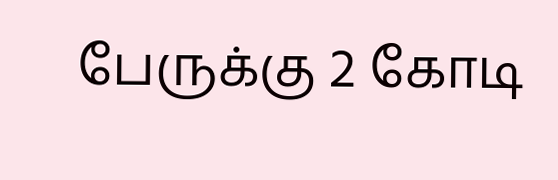பேருக்கு 2 கோடி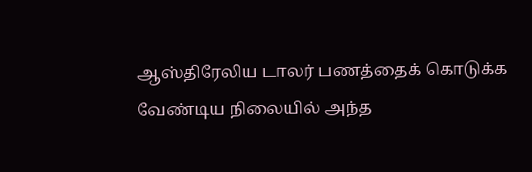ஆஸ்திரேலிய டாலர் பணத்தைக் கொடுக்க வேண்டிய நிலையில் அந்த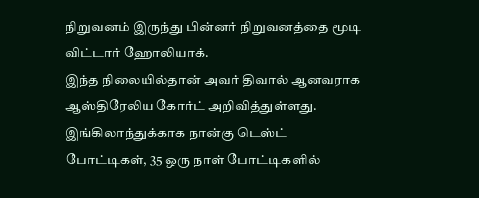நிறுவனம் இருந்து பின்னர் நிறுவனத்தை மூடி விட்டார் ஹோலியாக்.
இந்த நிலையில்தான் அவர் திவால் ஆனவராக ஆஸ்திரேலிய கோர்ட் அறிவித்துள்ளது.
இங்கிலாந்துக்காக நான்கு டெஸ்ட் போட்டிகள், 35 ஒரு நாள் போட்டிகளில்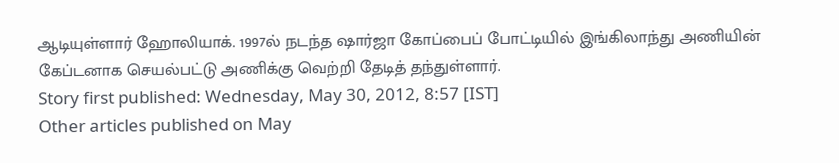ஆடியுள்ளார் ஹோலியாக். 1997ல் நடந்த ஷார்ஜா கோப்பைப் போட்டியில் இங்கிலாந்து அணியின் கேப்டனாக செயல்பட்டு அணிக்கு வெற்றி தேடித் தந்துள்ளார்.
Story first published: Wednesday, May 30, 2012, 8:57 [IST]
Other articles published on May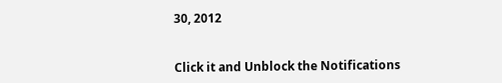30, 2012


Click it and Unblock the Notifications